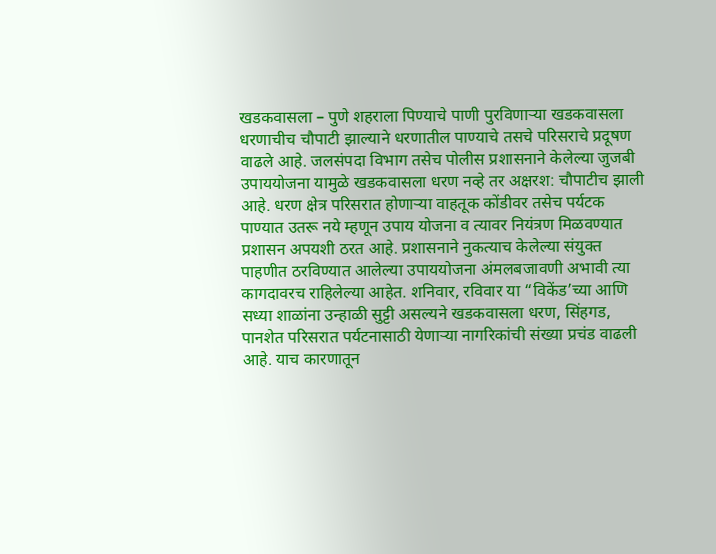खडकवासला – पुणे शहराला पिण्याचे पाणी पुरविणाऱ्या खडकवासला धरणाचीच चौपाटी झाल्याने धरणातील पाण्याचे तसचे परिसराचे प्रदूषण वाढले आहे. जलसंपदा विभाग तसेच पोलीस प्रशासनाने केलेल्या जुजबी उपाययोजना यामुळे खडकवासला धरण नव्हे तर अक्षरश: चौपाटीच झाली आहे. धरण क्षेत्र परिसरात होणाऱ्या वाहतूक कोंडीवर तसेच पर्यटक पाण्यात उतरू नये म्हणून उपाय योजना व त्यावर नियंत्रण मिळवण्यात प्रशासन अपयशी ठरत आहे. प्रशासनाने नुकत्याच केलेल्या संयुक्त पाहणीत ठरविण्यात आलेल्या उपाययोजना अंमलबजावणी अभावी त्या कागदावरच राहिलेल्या आहेत. शनिवार, रविवार या “विकेंड’च्या आणि सध्या शाळांना उन्हाळी सुट्टी असल्यने खडकवासला धरण, सिंहगड, पानशेत परिसरात पर्यटनासाठी येणाऱ्या नागरिकांची संख्या प्रचंड वाढली आहे. याच कारणातून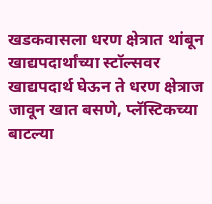खडकवासला धरण क्षेत्रात थांबून खाद्यपदार्थांच्या स्टॉल्सवर खाद्यपदार्थ घेऊन ते धरण क्षेत्राज जावून खात बसणे, प्लॅस्टिकच्या बाटल्या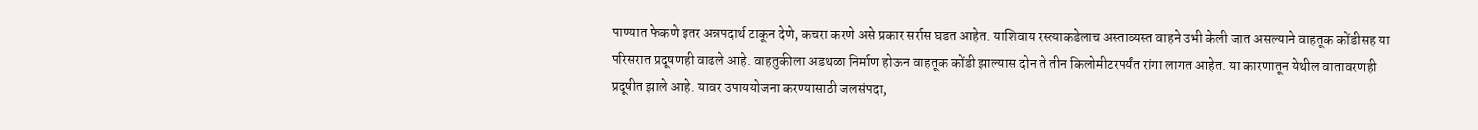पाण्यात फेकणे इतर अन्नपदार्थ टाकून देणे, कचरा करणे असे प्रकार सर्रास घडत आहेत. याशिवाय रस्त्याकडेलाच अस्ताव्यस्त वाहने उभी केली जात असल्याने वाहतूक कोंडीसह या परिसरात प्रदूषणही वाढले आहे. वाहतुकीला अडथळा निर्माण होऊन वाहतूक कोंडी झाल्यास दोन ते तीन किलोमीटरपर्यंत रांगा लागत आहेत. या कारणातून येथील वातावरणही प्रदूषीत झाले आहे. यावर उपाययोजना करण्यासाठी जलसंपदा,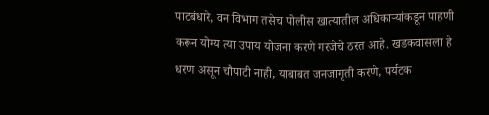पाटबंधारे, वन विभाग तसेच पोलीस खात्यातील अधिकाऱ्यांकडून पाहणी करून योग्य त्या उपाय योजना करणे गरजेचे ठरत आहे. खडकवासला हे धरण असून चौपाटी नाही, याबाबत जनजागृती करणे, पर्यटक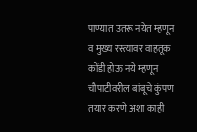पाण्यात उतरू नयेत म्हणून व मुख्य रस्त्यावर वाहतूक कोंडी होऊ नये म्हणून चौपाटीवरील बांबूचे कुंपण तयार करणे अशा काही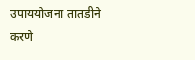उपाययोजना तातडीने करणे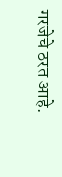गरजेचे ठरत आहे.